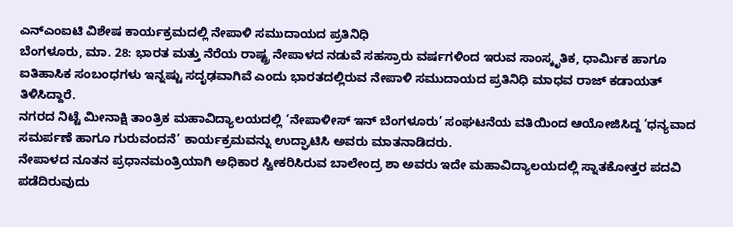ಎನ್ಎಂಐಟಿ ವಿಶೇಷ ಕಾರ್ಯಕ್ರಮದಲ್ಲಿ ನೇಪಾಳಿ ಸಮುದಾಯದ ಪ್ರತಿನಿಧಿ
ಬೆಂಗಳೂರು, ಮಾ. 28: ಭಾರತ ಮತ್ತು ನೆರೆಯ ರಾಷ್ಟ್ರ ನೇಪಾಳದ ನಡುವೆ ಸಹಸ್ರಾರು ವರ್ಷಗಳಿಂದ ಇರುವ ಸಾಂಸ್ಕೃತಿಕ, ಧಾರ್ಮಿಕ ಹಾಗೂ ಐತಿಹಾಸಿಕ ಸಂಬಂಧಗಳು ಇನ್ನಷ್ಟು ಸದೃಢವಾಗಿವೆ ಎಂದು ಭಾರತದಲ್ಲಿರುವ ನೇಪಾಳಿ ಸಮುದಾಯದ ಪ್ರತಿನಿಧಿ ಮಾಧವ ರಾಜ್ ಕಡಾಯತ್ ತಿಳಿಸಿದ್ದಾರೆ.
ನಗರದ ನಿಟ್ಟೆ ಮೀನಾಕ್ಷಿ ತಾಂತ್ರಿಕ ಮಹಾವಿದ್ಯಾಲಯದಲ್ಲಿ ‘ನೇಪಾಳೀಸ್ ಇನ್ ಬೆಂಗಳೂರು’ ಸಂಘಟನೆಯ ವತಿಯಿಂದ ಆಯೋಜಿಸಿದ್ದ ‘ಧನ್ಯವಾದ ಸಮರ್ಪಣೆ ಹಾಗೂ ಗುರುವಂದನೆ’ ಕಾರ್ಯಕ್ರಮವನ್ನು ಉದ್ಘಾಟಿಸಿ ಅವರು ಮಾತನಾಡಿದರು.
ನೇಪಾಳದ ನೂತನ ಪ್ರಧಾನಮಂತ್ರಿಯಾಗಿ ಅಧಿಕಾರ ಸ್ವೀಕರಿಸಿರುವ ಬಾಲೇಂದ್ರ ಶಾ ಅವರು ಇದೇ ಮಹಾವಿದ್ಯಾಲಯದಲ್ಲಿ ಸ್ನಾತಕೋತ್ತರ ಪದವಿ ಪಡೆದಿರುವುದು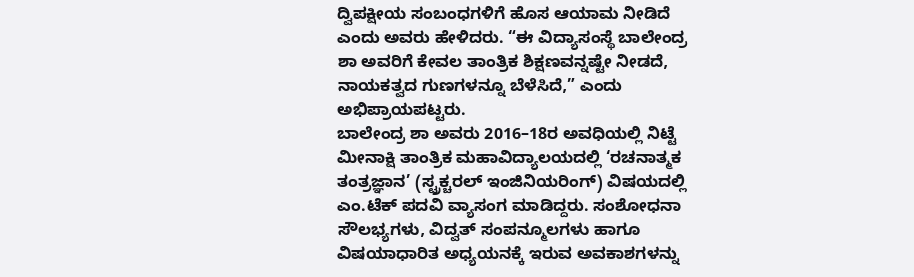ದ್ವಿಪಕ್ಷೀಯ ಸಂಬಂಧಗಳಿಗೆ ಹೊಸ ಆಯಾಮ ನೀಡಿದೆ ಎಂದು ಅವರು ಹೇಳಿದರು. “ಈ ವಿದ್ಯಾಸಂಸ್ಥೆ ಬಾಲೇಂದ್ರ ಶಾ ಅವರಿಗೆ ಕೇವಲ ತಾಂತ್ರಿಕ ಶಿಕ್ಷಣವನ್ನಷ್ಟೇ ನೀಡದೆ, ನಾಯಕತ್ವದ ಗುಣಗಳನ್ನೂ ಬೆಳೆಸಿದೆ,” ಎಂದು ಅಭಿಪ್ರಾಯಪಟ್ಟರು.
ಬಾಲೇಂದ್ರ ಶಾ ಅವರು 2016–18ರ ಅವಧಿಯಲ್ಲಿ ನಿಟ್ಟೆ ಮೀನಾಕ್ಷಿ ತಾಂತ್ರಿಕ ಮಹಾವಿದ್ಯಾಲಯದಲ್ಲಿ ‘ರಚನಾತ್ಮಕ ತಂತ್ರಜ್ಞಾನ’ (ಸ್ಟ್ರಕ್ಚರಲ್ ಇಂಜಿನಿಯರಿಂಗ್) ವಿಷಯದಲ್ಲಿ ಎಂ.ಟೆಕ್ ಪದವಿ ವ್ಯಾಸಂಗ ಮಾಡಿದ್ದರು. ಸಂಶೋಧನಾ ಸೌಲಭ್ಯಗಳು, ವಿದ್ವತ್ ಸಂಪನ್ಮೂಲಗಳು ಹಾಗೂ ವಿಷಯಾಧಾರಿತ ಅಧ್ಯಯನಕ್ಕೆ ಇರುವ ಅವಕಾಶಗಳನ್ನು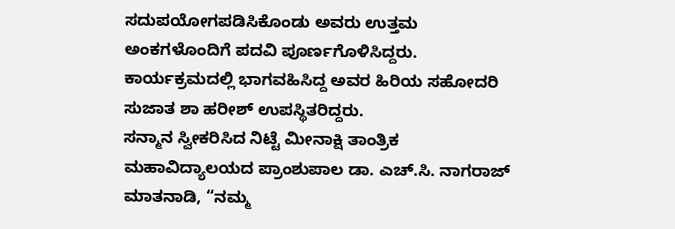ಸದುಪಯೋಗಪಡಿಸಿಕೊಂಡು ಅವರು ಉತ್ತಮ ಅಂಕಗಳೊಂದಿಗೆ ಪದವಿ ಪೂರ್ಣಗೊಳಿಸಿದ್ದರು.
ಕಾರ್ಯಕ್ರಮದಲ್ಲಿ ಭಾಗವಹಿಸಿದ್ದ ಅವರ ಹಿರಿಯ ಸಹೋದರಿ ಸುಜಾತ ಶಾ ಹರೀಶ್ ಉಪಸ್ಥಿತರಿದ್ದರು.
ಸನ್ಮಾನ ಸ್ವೀಕರಿಸಿದ ನಿಟ್ಟೆ ಮೀನಾಕ್ಷಿ ತಾಂತ್ರಿಕ ಮಹಾವಿದ್ಯಾಲಯದ ಪ್ರಾಂಶುಪಾಲ ಡಾ. ಎಚ್.ಸಿ. ನಾಗರಾಜ್ ಮಾತನಾಡಿ, “ನಮ್ಮ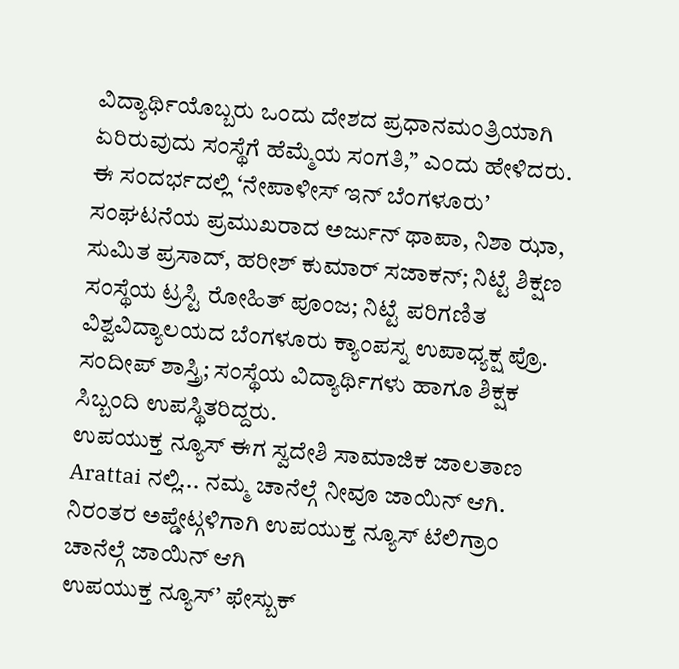ವಿದ್ಯಾರ್ಥಿಯೊಬ್ಬರು ಒಂದು ದೇಶದ ಪ್ರಧಾನಮಂತ್ರಿಯಾಗಿ ಏರಿರುವುದು ಸಂಸ್ಥೆಗೆ ಹೆಮ್ಮೆಯ ಸಂಗತಿ,” ಎಂದು ಹೇಳಿದರು.
ಈ ಸಂದರ್ಭದಲ್ಲಿ ‘ನೇಪಾಳೀಸ್ ಇನ್ ಬೆಂಗಳೂರು’ ಸಂಘಟನೆಯ ಪ್ರಮುಖರಾದ ಅರ್ಜುನ್ ಥಾಪಾ, ನಿಶಾ ಝಾ, ಸುಮಿತ ಪ್ರಸಾದ್, ಹರೀಶ್ ಕುಮಾರ್ ಸಜಾಕನ್; ನಿಟ್ಟೆ ಶಿಕ್ಷಣ ಸಂಸ್ಥೆಯ ಟ್ರಸ್ಟಿ ರೋಹಿತ್ ಪೂಂಜ; ನಿಟ್ಟೆ ಪರಿಗಣಿತ ವಿಶ್ವವಿದ್ಯಾಲಯದ ಬೆಂಗಳೂರು ಕ್ಯಾಂಪಸ್ನ ಉಪಾಧ್ಯಕ್ಷ ಪ್ರೊ. ಸಂದೀಪ್ ಶಾಸ್ತ್ರಿ; ಸಂಸ್ಥೆಯ ವಿದ್ಯಾರ್ಥಿಗಳು ಹಾಗೂ ಶಿಕ್ಷಕ ಸಿಬ್ಬಂದಿ ಉಪಸ್ಥಿತರಿದ್ದರು.
ಉಪಯುಕ್ತ ನ್ಯೂಸ್ ಈಗ ಸ್ವದೇಶಿ ಸಾಮಾಜಿಕ ಜಾಲತಾಣ Arattai ನಲ್ಲಿ... ನಮ್ಮ ಚಾನೆಲ್ಗೆ ನೀವೂ ಜಾಯಿನ್ ಆಗಿ.
ನಿರಂತರ ಅಪ್ಡೇಟ್ಗಳಿಗಾಗಿ ಉಪಯುಕ್ತ ನ್ಯೂಸ್ ಟೆಲಿಗ್ರಾಂ ಚಾನೆಲ್ಗೆ ಜಾಯಿನ್ ಆಗಿ
ಉಪಯುಕ್ತ ನ್ಯೂಸ್’ ಫೇಸ್ಬುಕ್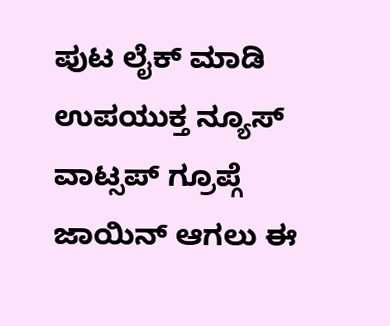ಪುಟ ಲೈಕ್ ಮಾಡಿ
ಉಪಯುಕ್ತ ನ್ಯೂಸ್ ವಾಟ್ಸಪ್ ಗ್ರೂಪ್ಗೆ ಜಾಯಿನ್ ಆಗಲು ಈ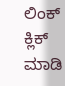ಲಿಂಕ್ ಕ್ಲಿಕ್ ಮಾಡಿ